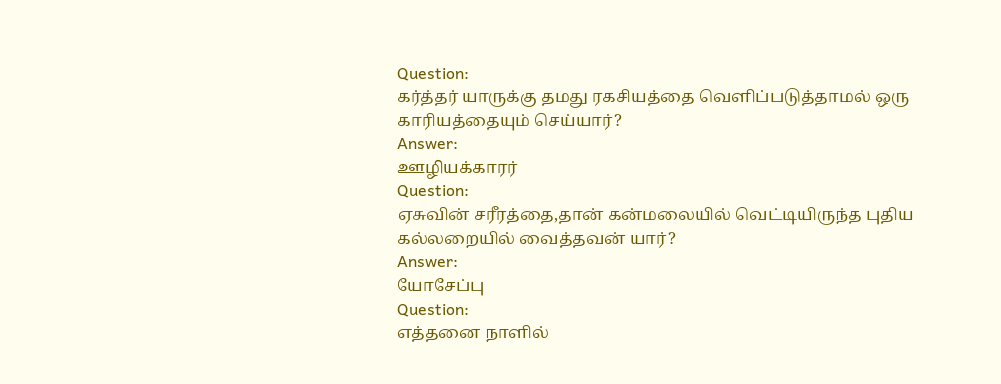Question:
கர்த்தர் யாருக்கு தமது ரகசியத்தை வெளிப்படுத்தாமல் ஒரு காரியத்தையும் செய்யார்?
Answer:
ஊழியக்காரர்
Question:
ஏசுவின் சரீரத்தை,தான் கன்மலையில் வெட்டியிருந்த புதிய கல்லறையில் வைத்தவன் யார்?
Answer:
யோசேப்பு
Question:
எத்தனை நாளில்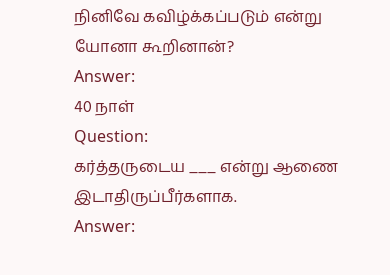நினிவே கவிழ்க்கப்படும் என்று யோனா கூறினான்?
Answer:
40 நாள்
Question:
கர்த்தருடைய ___ என்று ஆணை இடாதிருப்பீர்களாக.
Answer: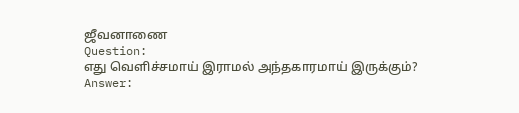ஜீவனாணை
Question:
எது வெளிச்சமாய் இராமல் அந்தகாரமாய் இருக்கும்?
Answer: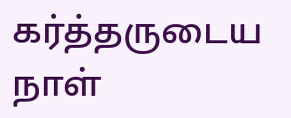கர்த்தருடைய நாள்